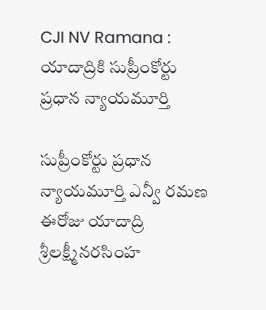CJI NV Ramana : యాదాద్రికి సుప్రీంకోర్టు ప్రధాన న్యాయమూర్తి

సుప్రీంకోర్టు ప్రధాన న్యాయమూర్తి ఎన్వీ రమణ ఈరోజు యాదాద్రి శ్రీలక్ష్మీనరసింహ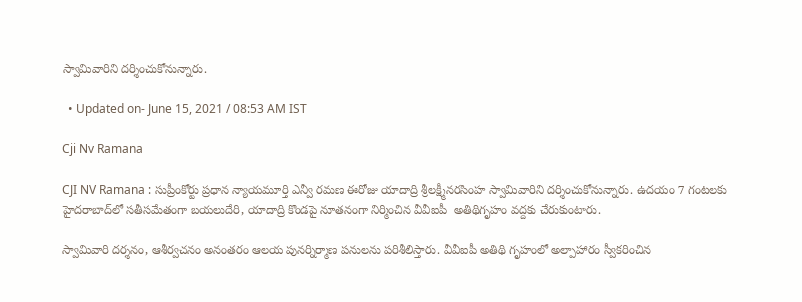స్వామివారిని దర్శించుకోనున్నారు.

  • Updated on- June 15, 2021 / 08:53 AM IST

Cji Nv Ramana

CJI NV Ramana : సుప్రీంకోర్టు ప్రధాన న్యాయమూర్తి ఎన్వీ రమణ ఈరోజు యాదాద్రి శ్రీలక్ష్మీనరసింహ స్వామివారిని దర్శించుకోనున్నారు. ఉదయం 7 గంటలకు హైదరాబాద్‌‌లో సతీసమేతంగా బయలుదేరి, యాదాద్రి కొండపై నూతనంగా నిర్మించిన వీవీఐపీ  అతిథిగృహం వద్దకు చేరుకుంటారు.

స్వామివారి దర్శనం, ఆశీర్వచనం అనంతరం ఆలయ పునర్నిర్మాణ పనులను పరిశీలిస్తారు. వీవీఐపీ అతిథి గృహంలో అల్పాహారం స్వీకరించిన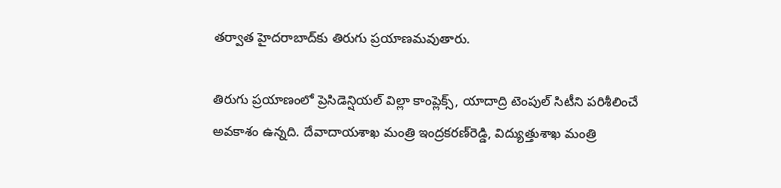తర్వాత హైదరాబాద్‌కు తిరుగు ప్రయాణమవుతారు.

తిరుగు ప్రయాణంలో ప్రెసిడెన్షియల్‌ విల్లా కాంప్లెక్స్‌, యాదాద్రి టెంపుల్‌ సిటీని పరిశీలించే అవకాశం ఉన్నది. దేవాదాయశాఖ మంత్రి ఇంద్రకరణ్‌రెడ్డి, విద్యుత్తుశాఖ మంత్రి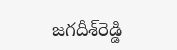జగదీశ్‌రెడ్డి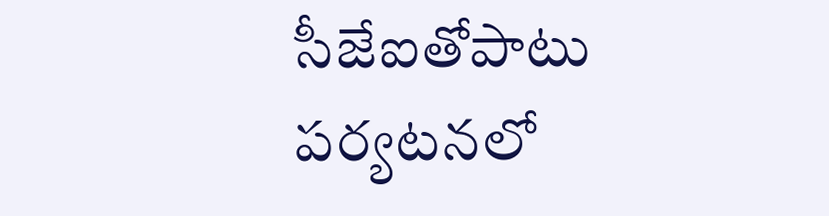సీజేఐతోపాటు పర్యటనలో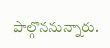పాల్గొననున్నారు.